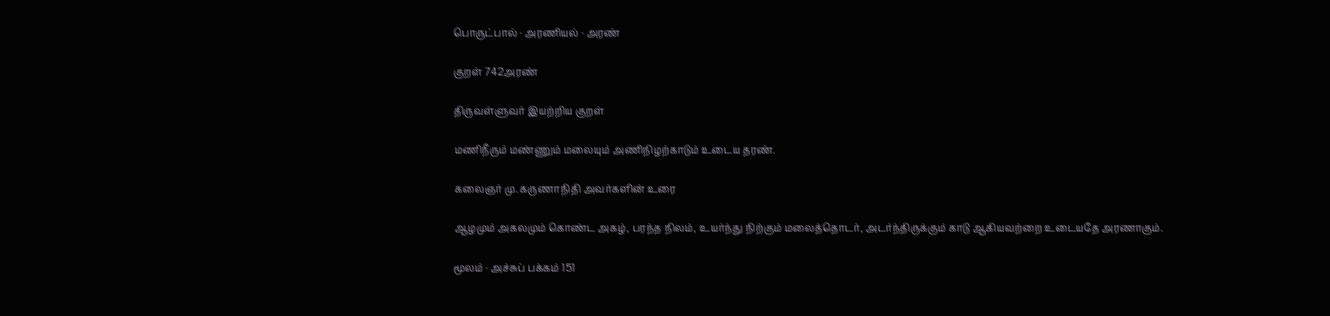பொருட்பால் · அரணியல் · அரண்

குறள் 742அரண்

திருவள்ளுவர் இயற்றிய குறள்

மணிநீரும் மண்ணும் மலையும் அணிநிழற்காடும் உடைய தரண்.

கலைஞர் மு. கருணாநிதி அவர்களின் உரை

ஆழமும் அகலமும் கொண்ட அகழ், பரந்த நிலம், உயர்ந்து நிற்கும் மலைத்தொடர், அடர்ந்திருக்கும் காடு ஆகியவற்றை உடையதே அரணாகும்.

மூலம் · அச்சுப் பக்கம் 151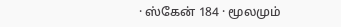· ஸ்கேன் 184 · மூலமும்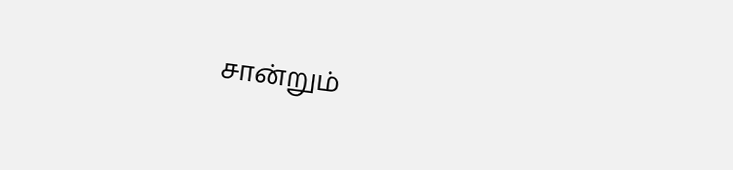சான்றும்